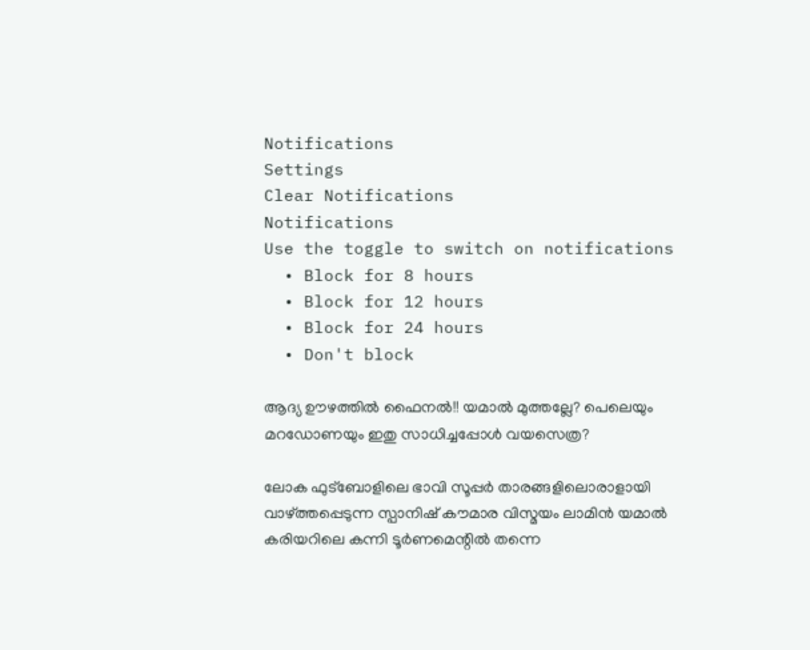Notifications
Settings
Clear Notifications
Notifications
Use the toggle to switch on notifications
  • Block for 8 hours
  • Block for 12 hours
  • Block for 24 hours
  • Don't block

ആദ്യ ഊഴത്തില്‍ ഫൈനല്‍!! യമാല്‍ മുത്തല്ലേ? പെലെയും മറഡോണയും ഇതു സാധിച്ചപ്പോള്‍ വയസെത്ര?

ലോക ഫുട്‌ബോളിലെ ഭാവി സൂപ്പര്‍ താരങ്ങളിലൊരാളായി വാഴ്ത്തപ്പെടുന്ന സ്പാനിഷ് കൗമാര വിസ്മയം ലാമിന്‍ യമാല്‍ കരിയറിലെ കന്നി ടൂര്‍ണമെന്റില്‍ തന്നെ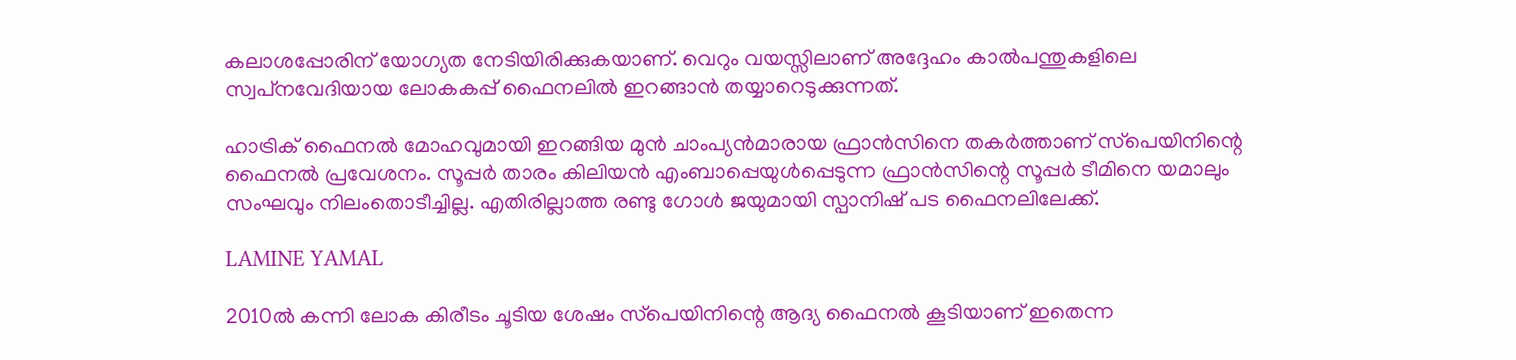കലാശപ്പോരിന് യോഗ്യത നേടിയിരിക്കുകയാണ്. വെറും വയസ്സിലാണ് അദ്ദേഹം കാല്‍പന്തുകളിലെ സ്വപ്‌നവേദിയായ ലോകകപ്പ് ഫൈനലില്‍ ഇറങ്ങാന്‍ തയ്യാറെടുക്കുന്നത്.

ഹാട്രിക് ഫൈനല്‍ മോഹവുമായി ഇറങ്ങിയ മുന്‍ ചാംപ്യന്‍മാരായ ഫ്രാന്‍സിനെ തകര്‍ത്താണ് സ്‌പെയിനിന്റെ ഫൈനല്‍ പ്രവേശനം. സൂപ്പര്‍ താരം കിലിയന്‍ എംബാപ്പെയുള്‍പ്പെടുന്ന ഫ്രാന്‍സിന്റെ സൂപ്പര്‍ ടീമിനെ യമാലും സംഘവും നിലംതൊടീച്ചില്ല. എതിരില്ലാത്ത രണ്ടു ഗോള്‍ ജയുമായി സ്പാനിഷ് പട ഫൈനലിലേക്ക്.

LAMINE YAMAL

2010ല്‍ കന്നി ലോക കിരീടം ചൂടിയ ശേഷം സ്‌പെയിനിന്റെ ആദ്യ ഫൈനല്‍ കൂടിയാണ് ഇതെന്ന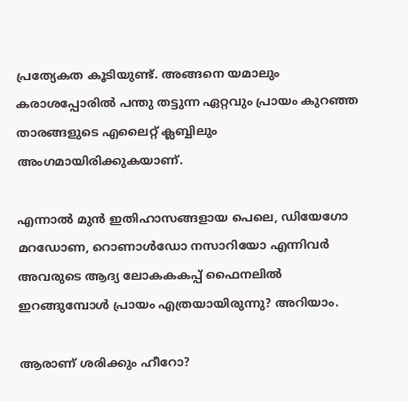പ്രത്യേകത കൂടിയുണ്ട്. അങ്ങനെ യമാലും കരാശപ്പോരില്‍ പന്തു തട്ടുന്ന ഏറ്റവും പ്രായം കുറഞ്ഞ താരങ്ങളുടെ എലൈറ്റ് ക്ലബ്ബിലും അംഗമായിരിക്കുകയാണ്.

എന്നാല്‍ മുന്‍ ഇതിഹാസങ്ങളായ പെലെ, ഡിയേഗോ മറഡോണ, റൊണാള്‍ഡോ നസാറിയോ എന്നിവര്‍ അവരുടെ ആദ്യ ലോകകകപ്പ് ഫൈനലില്‍ ഇറങ്ങുമ്പോള്‍ പ്രായം എത്രയായിരുന്നു? അറിയാം.

ആരാണ് ശരിക്കും ഹീറോ?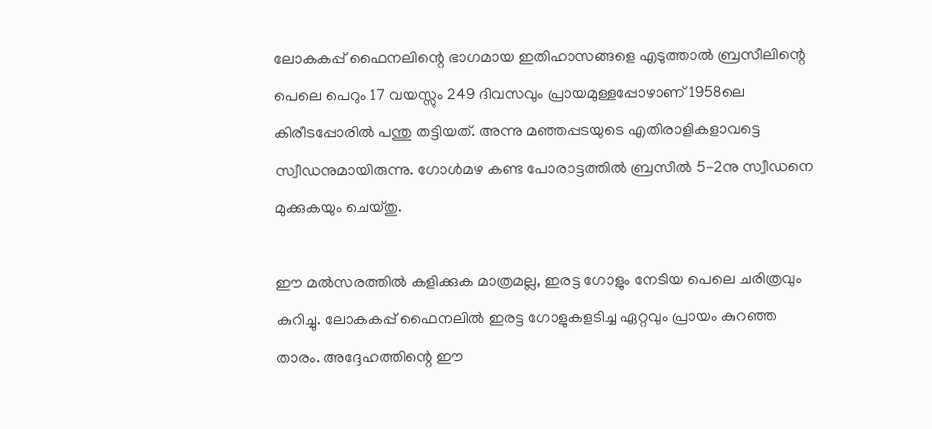ലോകകപ്പ് ഫൈനലിന്റെ ഭാഗമായ ഇതിഹാസങ്ങളെ എടുത്താല്‍ ബ്രസീലിന്റെ പെലെ പെറും 17 വയസ്സും 249 ദിവസവും പ്രായമുള്ളപ്പോഴാണ് 1958ലെ കിരീടപ്പോരില്‍ പന്തു തട്ടിയത്. അന്നു മഞ്ഞപ്പടയുടെ എതിരാളികളാവട്ടെ സ്വീഡനുമായിരുന്നു. ഗോള്‍മഴ കണ്ട പോരാട്ടത്തില്‍ ബ്രസീല്‍ 5-2നു സ്വീഡനെ മുക്കുകയും ചെയ്തു.

ഈ മല്‍സരത്തില്‍ കളിക്കുക മാത്രമല്ല, ഇരട്ട ഗോളും നേടിയ പെലെ ചരിത്രവും കുറിച്ചു. ലോകകപ്പ് ഫൈനലില്‍ ഇരട്ട ഗോളുകളടിച്ച ഏറ്റവും പ്രായം കുറഞ്ഞ താരം. അദ്ദേഹത്തിന്റെ ഈ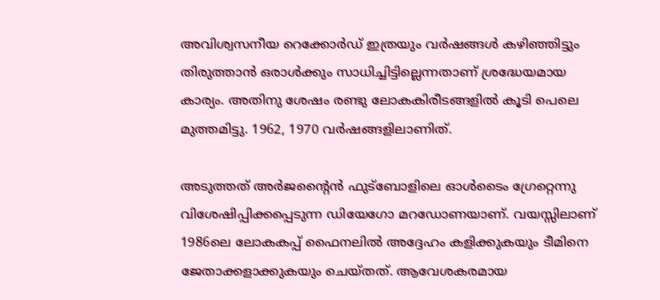അവിശ്വസനീയ റെക്കോര്‍ഡ് ഇത്രയും വര്‍ഷങ്ങള്‍ കഴിഞ്ഞിട്ടും തിരുത്താന്‍ ഒരാള്‍ക്കും സാധിച്ചിട്ടില്ലെന്നതാണ് ശ്രദ്ധേയമായ കാര്യം. അതിനു ശേഷം രണ്ടു ലോകകിരീടങ്ങളില്‍ കൂടി പെലെ മുത്തമിട്ടു. 1962, 1970 വര്‍ഷങ്ങളിലാണിത്.

അടുത്തത് അര്‍ജന്റൈന്‍ ഫുട്‌ബോളിലെ ഓള്‍ടൈം ഗ്രേറ്റെന്നു വിശേഷിപ്പിക്കപ്പെടുന്ന ഡിയേഗോ മറഡോണയാണ്. വയസ്സിലാണ് 1986ലെ ലോകകപ്പ് ഫൈനലില്‍ അദ്ദേഹം കളിക്കുകയും ടീമിനെ ജേതാക്കളാക്കുകയും ചെയ്തത്. ആവേശകരമായ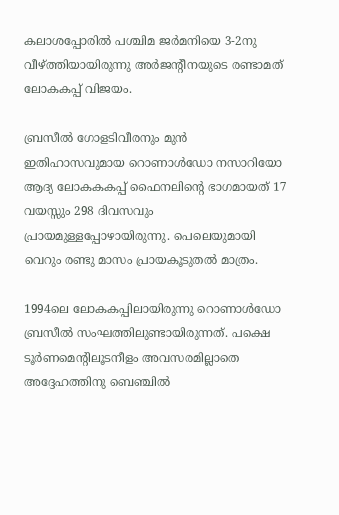കലാശപ്പോരില്‍ പശ്ചിമ ജര്‍മനിയെ 3-2നു വീഴ്ത്തിയായിരുന്നു അര്‍ജന്റീനയുടെ രണ്ടാമത് ലോകകപ്പ് വിജയം.

ബ്രസീല്‍ ഗോളടിവീരനും മുന്‍ ഇതിഹാസവുമായ റൊണാള്‍ഡോ നസാറിയോ ആദ്യ ലോകകകപ്പ് ഫൈനലിന്റെ ഭാഗമായത് 17 വയസ്സും 298 ദിവസവും പ്രായമുള്ളപ്പോഴായിരുന്നു. പെലെയുമായി വെറും രണ്ടു മാസം പ്രായകൂടുതല്‍ മാത്രം.

1994ലെ ലോകകപ്പിലായിരുന്നു റൊണാള്‍ഡോ ബ്രസീല്‍ സംഘത്തിലുണ്ടായിരുന്നത്. പക്ഷെ ടൂര്‍ണമെന്റിലൂടനീളം അവസരമില്ലാതെ അദ്ദേഹത്തിനു ബെഞ്ചില്‍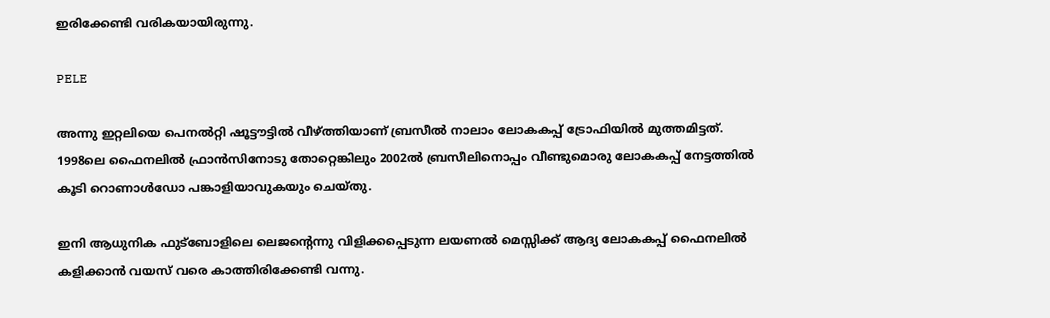ഇരിക്കേണ്ടി വരികയായിരുന്നു.

PELE

അന്നു ഇറ്റലിയെ പെനല്‍റ്റി ഷൂട്ടൗട്ടില്‍ വീഴ്ത്തിയാണ് ബ്രസീല്‍ നാലാം ലോകകപ്പ് ട്രോഫിയില്‍ മുത്തമിട്ടത്. 1998ലെ ഫൈനലില്‍ ഫ്രാന്‍സിനോടു തോറ്റെങ്കിലും 2002ല്‍ ബ്രസീലിനൊപ്പം വീണ്ടുമൊരു ലോകകപ്പ് നേട്ടത്തില്‍ കൂടി റൊണാള്‍ഡോ പങ്കാളിയാവുകയും ചെയ്തു.

ഇനി ആധുനിക ഫുട്‌ബോളിലെ ലെജന്റെന്നു വിളിക്കപ്പെടുന്ന ലയണല്‍ മെസ്സിക്ക് ആദ്യ ലോകകപ്പ് ഫൈനലില്‍ കളിക്കാന്‍ വയസ് വരെ കാത്തിരിക്കേണ്ടി വന്നു.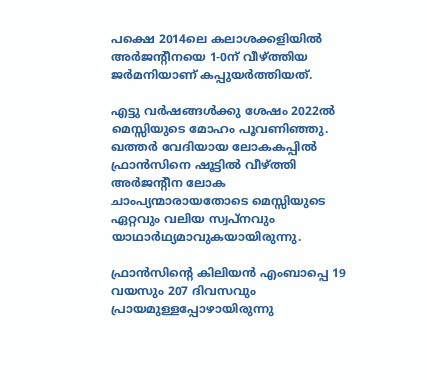പക്ഷെ 2014ലെ കലാശക്കളിയില്‍ അര്‍ജന്റീനയെ 1-0ന് വീഴ്ത്തിയ ജര്‍മനിയാണ് കപ്പുയര്‍ത്തിയത്.

എട്ടു വര്‍ഷങ്ങള്‍ക്കു ശേഷം 2022ല്‍ മെസ്സിയുടെ മോഹം പൂവണിഞ്ഞു. ഖത്തര്‍ വേദിയായ ലോകകപ്പില്‍ ഫ്രാന്‍സിനെ ഷൂട്ടില്‍ വീഴ്ത്തി അര്‍ജന്റീന ലോക ചാംപ്യന്മാരായതോടെ മെസ്സിയുടെ ഏറ്റവും വലിയ സ്വപ്‌നവും യാഥാര്‍ഥ്യമാവുകയായിരുന്നു.

ഫ്രാന്‍സിന്റെ കിലിയന്‍ എംബാപ്പെ 19 വയസും 207 ദിവസവും പ്രായമുള്ളപ്പോഴായിരുന്നു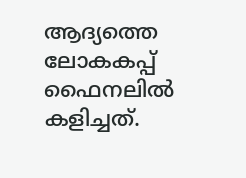ആദ്യത്തെ ലോകകപ്പ് ഫൈനലില്‍ കളിച്ചത്.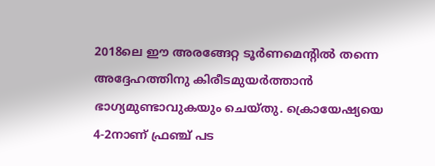2018ലെ ഈ അരങ്ങേറ്റ ടൂര്‍ണമെന്റില്‍ തന്നെ അദ്ദേഹത്തിനു കിരീടമുയര്‍ത്താന്‍ ഭാഗ്യമുണ്ടാവുകയും ചെയ്തു. ക്രൊയേഷ്യയെ 4-2നാണ് ഫ്രഞ്ച് പട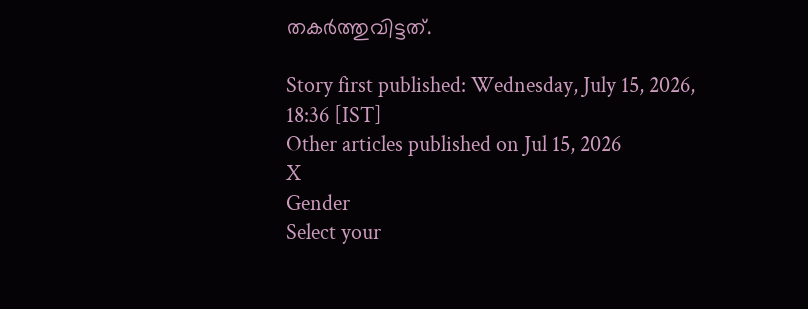തകര്‍ത്തുവിട്ടത്.

Story first published: Wednesday, July 15, 2026, 18:36 [IST]
Other articles published on Jul 15, 2026
X
Gender
Select your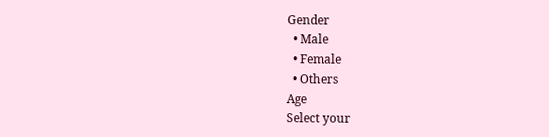Gender
  • Male
  • Female
  • Others
Age
Select your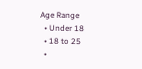Age Range
  • Under 18
  • 18 to 25
  •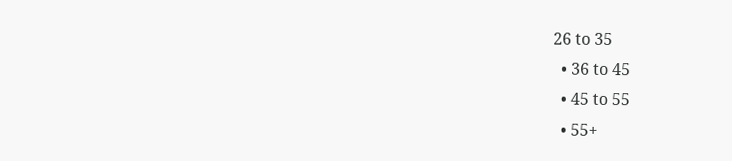26 to 35
  • 36 to 45
  • 45 to 55
  • 55+